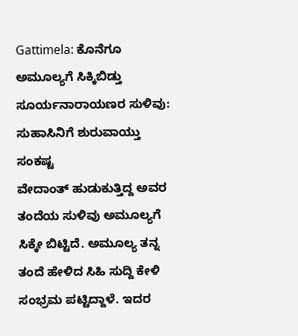Gattimela: ಕೊನೆಗೂ ಅಮೂಲ್ಯಗೆ ಸಿಕ್ಕಿಬಿಡ್ತು ಸೂರ್ಯನಾರಾಯಣರ ಸುಳಿವು: ಸುಹಾಸಿನಿಗೆ ಶುರುವಾಯ್ತು ಸಂಕಷ್ಟ
ವೇದಾಂತ್ ಹುಡುಕುತ್ತಿದ್ದ ಅವರ ತಂದೆಯ ಸುಳಿವು ಅಮೂಲ್ಯಗೆ ಸಿಕ್ಕೇ ಬಿಟ್ಟಿದೆ. ಅಮೂಲ್ಯ ತನ್ನ ತಂದೆ ಹೇಳಿದ ಸಿಹಿ ಸುದ್ದಿ ಕೇಳಿ ಸಂಭ್ರಮ ಪಟ್ಟಿದ್ದಾಳೆ. ಇದರ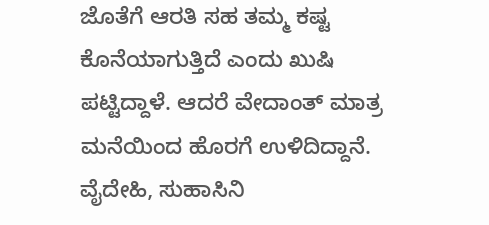ಜೊತೆಗೆ ಆರತಿ ಸಹ ತಮ್ಮ ಕಷ್ಟ ಕೊನೆಯಾಗುತ್ತಿದೆ ಎಂದು ಖುಷಿ ಪಟ್ಟಿದ್ದಾಳೆ. ಆದರೆ ವೇದಾಂತ್ ಮಾತ್ರ ಮನೆಯಿಂದ ಹೊರಗೆ ಉಳಿದಿದ್ದಾನೆ.
ವೈದೇಹಿ, ಸುಹಾಸಿನಿ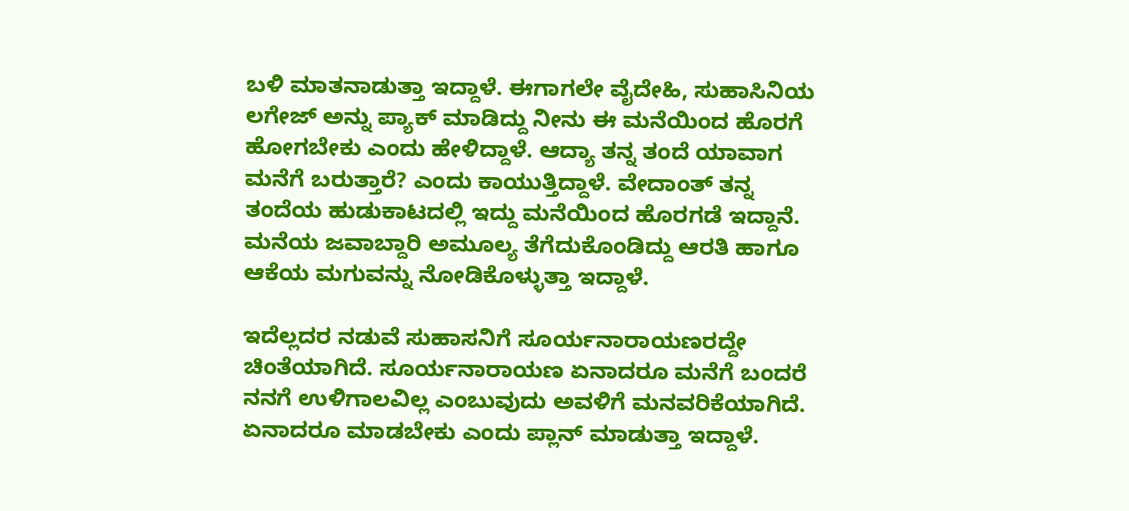ಬಳಿ ಮಾತನಾಡುತ್ತಾ ಇದ್ದಾಳೆ. ಈಗಾಗಲೇ ವೈದೇಹಿ, ಸುಹಾಸಿನಿಯ ಲಗೇಜ್ ಅನ್ನು ಪ್ಯಾಕ್ ಮಾಡಿದ್ದು ನೀನು ಈ ಮನೆಯಿಂದ ಹೊರಗೆ ಹೋಗಬೇಕು ಎಂದು ಹೇಳಿದ್ದಾಳೆ. ಆದ್ಯಾ ತನ್ನ ತಂದೆ ಯಾವಾಗ ಮನೆಗೆ ಬರುತ್ತಾರೆ? ಎಂದು ಕಾಯುತ್ತಿದ್ದಾಳೆ. ವೇದಾಂತ್ ತನ್ನ ತಂದೆಯ ಹುಡುಕಾಟದಲ್ಲಿ ಇದ್ದು ಮನೆಯಿಂದ ಹೊರಗಡೆ ಇದ್ದಾನೆ. ಮನೆಯ ಜವಾಬ್ದಾರಿ ಅಮೂಲ್ಯ ತೆಗೆದುಕೊಂಡಿದ್ದು ಆರತಿ ಹಾಗೂ ಆಕೆಯ ಮಗುವನ್ನು ನೋಡಿಕೊಳ್ಳುತ್ತಾ ಇದ್ದಾಳೆ.

ಇದೆಲ್ಲದರ ನಡುವೆ ಸುಹಾಸನಿಗೆ ಸೂರ್ಯನಾರಾಯಣರದ್ದೇ ಚಿಂತೆಯಾಗಿದೆ. ಸೂರ್ಯನಾರಾಯಣ ಏನಾದರೂ ಮನೆಗೆ ಬಂದರೆ ನನಗೆ ಉಳಿಗಾಲವಿಲ್ಲ ಎಂಬುವುದು ಅವಳಿಗೆ ಮನವರಿಕೆಯಾಗಿದೆ. ಏನಾದರೂ ಮಾಡಬೇಕು ಎಂದು ಪ್ಲಾನ್ ಮಾಡುತ್ತಾ ಇದ್ದಾಳೆ.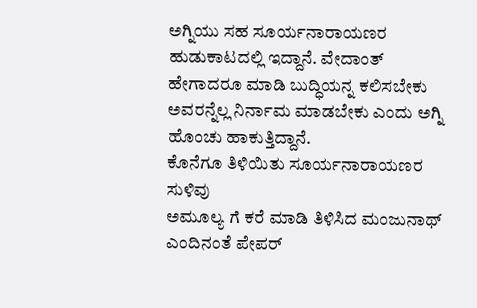ಅಗ್ನಿಯು ಸಹ ಸೂರ್ಯನಾರಾಯಣರ ಹುಡುಕಾಟದಲ್ಲಿ ಇದ್ದಾನೆ. ವೇದಾಂತ್ ಹೇಗಾದರೂ ಮಾಡಿ ಬುದ್ಧಿಯನ್ನ ಕಲಿಸಬೇಕು ಅವರನ್ನೆಲ್ಲ ನಿರ್ನಾಮ ಮಾಡಬೇಕು ಎಂದು ಅಗ್ನಿ ಹೊಂಚು ಹಾಕುತ್ತಿದ್ದಾನೆ.
ಕೊನೆಗೂ ತಿಳಿಯಿತು ಸೂರ್ಯನಾರಾಯಣರ ಸುಳಿವು
ಅಮೂಲ್ಯ ಗೆ ಕರೆ ಮಾಡಿ ತಿಳಿಸಿದ ಮಂಜುನಾಥ್
ಎಂದಿನಂತೆ ಪೇಪರ್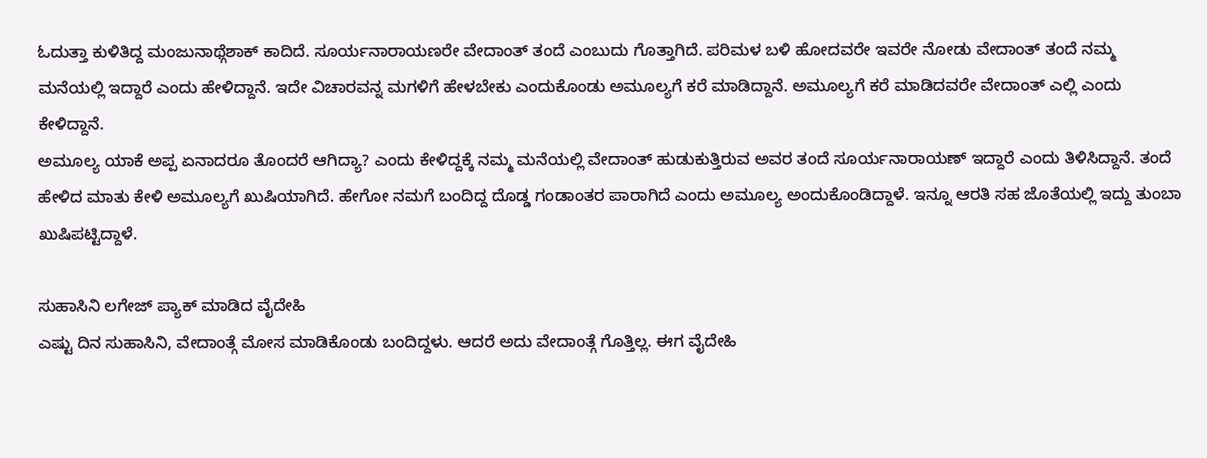ಓದುತ್ತಾ ಕುಳಿತಿದ್ದ ಮಂಜುನಾಥ್ಗೆಶಾಕ್ ಕಾದಿದೆ. ಸೂರ್ಯನಾರಾಯಣರೇ ವೇದಾಂತ್ ತಂದೆ ಎಂಬುದು ಗೊತ್ತಾಗಿದೆ. ಪರಿಮಳ ಬಳಿ ಹೋದವರೇ ಇವರೇ ನೋಡು ವೇದಾಂತ್ ತಂದೆ ನಮ್ಮ ಮನೆಯಲ್ಲಿ ಇದ್ದಾರೆ ಎಂದು ಹೇಳಿದ್ದಾನೆ. ಇದೇ ವಿಚಾರವನ್ನ ಮಗಳಿಗೆ ಹೇಳಬೇಕು ಎಂದುಕೊಂಡು ಅಮೂಲ್ಯಗೆ ಕರೆ ಮಾಡಿದ್ದಾನೆ. ಅಮೂಲ್ಯಗೆ ಕರೆ ಮಾಡಿದವರೇ ವೇದಾಂತ್ ಎಲ್ಲಿ ಎಂದು ಕೇಳಿದ್ದಾನೆ.
ಅಮೂಲ್ಯ ಯಾಕೆ ಅಪ್ಪ ಏನಾದರೂ ತೊಂದರೆ ಆಗಿದ್ಯಾ? ಎಂದು ಕೇಳಿದ್ದಕ್ಕೆ ನಮ್ಮ ಮನೆಯಲ್ಲಿ ವೇದಾಂತ್ ಹುಡುಕುತ್ತಿರುವ ಅವರ ತಂದೆ ಸೂರ್ಯನಾರಾಯಣ್ ಇದ್ದಾರೆ ಎಂದು ತಿಳಿಸಿದ್ದಾನೆ. ತಂದೆ ಹೇಳಿದ ಮಾತು ಕೇಳಿ ಅಮೂಲ್ಯಗೆ ಖುಷಿಯಾಗಿದೆ. ಹೇಗೋ ನಮಗೆ ಬಂದಿದ್ದ ದೊಡ್ಡ ಗಂಡಾಂತರ ಪಾರಾಗಿದೆ ಎಂದು ಅಮೂಲ್ಯ ಅಂದುಕೊಂಡಿದ್ದಾಳೆ. ಇನ್ನೂ ಆರತಿ ಸಹ ಜೊತೆಯಲ್ಲಿ ಇದ್ದು ತುಂಬಾ ಖುಷಿಪಟ್ಟಿದ್ದಾಳೆ.

ಸುಹಾಸಿನಿ ಲಗೇಜ್ ಪ್ಯಾಕ್ ಮಾಡಿದ ವೈದೇಹಿ
ಎಷ್ಟು ದಿನ ಸುಹಾಸಿನಿ, ವೇದಾಂತ್ಗೆ ಮೋಸ ಮಾಡಿಕೊಂಡು ಬಂದಿದ್ದಳು. ಆದರೆ ಅದು ವೇದಾಂತ್ಗೆ ಗೊತ್ತಿಲ್ಲ. ಈಗ ವೈದೇಹಿ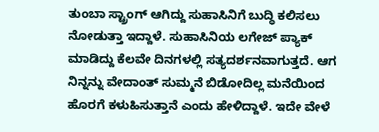ತುಂಬಾ ಸ್ಟ್ರಾಂಗ್ ಆಗಿದ್ದು ಸುಹಾಸಿನಿಗೆ ಬುದ್ಧಿ ಕಲಿಸಲು ನೋಡುತ್ತಾ ಇದ್ದಾಳೆ. ಸುಹಾಸಿನಿಯ ಲಗೇಜ್ ಪ್ಯಾಕ್ ಮಾಡಿದ್ದು ಕೆಲವೇ ದಿನಗಳಲ್ಲಿ ಸತ್ಯದರ್ಶನವಾಗುತ್ತದೆ. ಆಗ ನಿನ್ನನ್ನು ವೇದಾಂತ್ ಸುಮ್ಮನೆ ಬಿಡೋದಿಲ್ಲ ಮನೆಯಿಂದ ಹೊರಗೆ ಕಳುಹಿಸುತ್ತಾನೆ ಎಂದು ಹೇಳಿದ್ದಾಳೆ. ಇದೇ ವೇಳೆ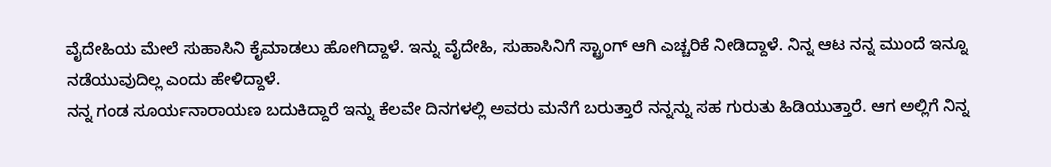ವೈದೇಹಿಯ ಮೇಲೆ ಸುಹಾಸಿನಿ ಕೈಮಾಡಲು ಹೋಗಿದ್ದಾಳೆ. ಇನ್ನು ವೈದೇಹಿ, ಸುಹಾಸಿನಿಗೆ ಸ್ಟ್ರಾಂಗ್ ಆಗಿ ಎಚ್ಚರಿಕೆ ನೀಡಿದ್ದಾಳೆ. ನಿನ್ನ ಆಟ ನನ್ನ ಮುಂದೆ ಇನ್ನೂ ನಡೆಯುವುದಿಲ್ಲ ಎಂದು ಹೇಳಿದ್ದಾಳೆ.
ನನ್ನ ಗಂಡ ಸೂರ್ಯನಾರಾಯಣ ಬದುಕಿದ್ದಾರೆ ಇನ್ನು ಕೆಲವೇ ದಿನಗಳಲ್ಲಿ ಅವರು ಮನೆಗೆ ಬರುತ್ತಾರೆ ನನ್ನನ್ನು ಸಹ ಗುರುತು ಹಿಡಿಯುತ್ತಾರೆ. ಆಗ ಅಲ್ಲಿಗೆ ನಿನ್ನ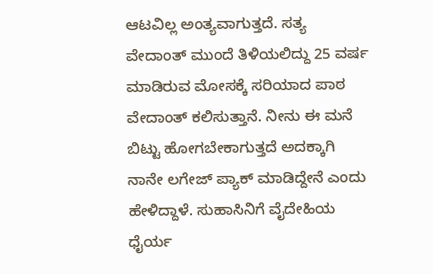ಆಟವಿಲ್ಲ ಅಂತ್ಯವಾಗುತ್ತದೆ. ಸತ್ಯ ವೇದಾಂತ್ ಮುಂದೆ ತಿಳಿಯಲಿದ್ದು 25 ವರ್ಷ ಮಾಡಿರುವ ಮೋಸಕ್ಕೆ ಸರಿಯಾದ ಪಾಠ ವೇದಾಂತ್ ಕಲಿಸುತ್ತಾನೆ. ನೀನು ಈ ಮನೆ ಬಿಟ್ಟು ಹೋಗಬೇಕಾಗುತ್ತದೆ ಅದಕ್ಕಾಗಿ ನಾನೇ ಲಗೇಜ್ ಪ್ಯಾಕ್ ಮಾಡಿದ್ದೇನೆ ಎಂದು ಹೇಳಿದ್ದಾಳೆ. ಸುಹಾಸಿನಿಗೆ ವೈದೇಹಿಯ ಧೈರ್ಯ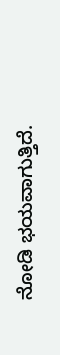ನೋಡಿ ಭಯವಾಗುತ್ತಿದೆ.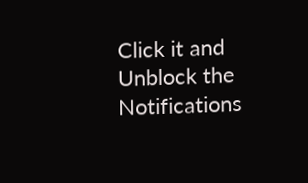Click it and Unblock the Notifications